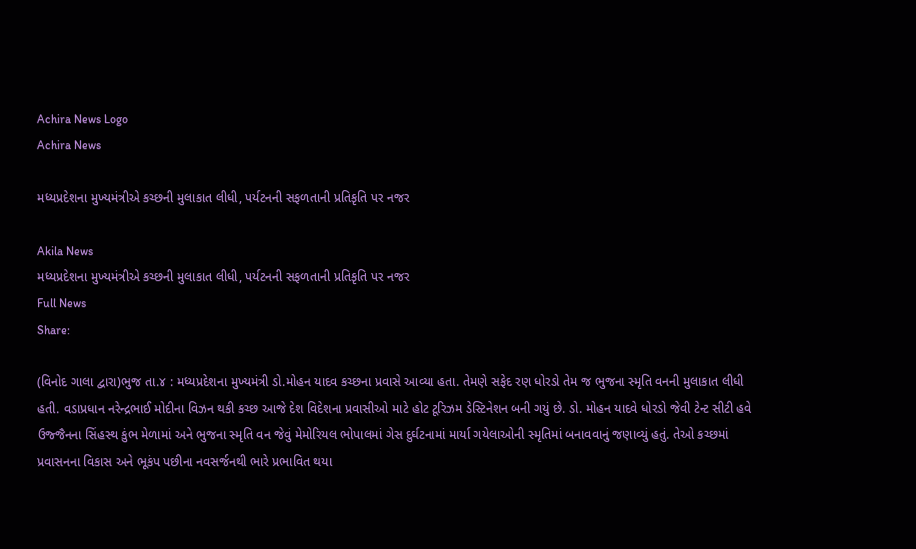Achira News Logo
Achira News

મધ્યપ્રદેશના મુખ્યમંત્રીએ કચ્છની મુલાકાત લીધી, પર્યટનની સફળતાની પ્રતિકૃતિ પર નજર

Akila News
મધ્યપ્રદેશના મુખ્યમંત્રીએ કચ્છની મુલાકાત લીધી, પર્યટનની સફળતાની પ્રતિકૃતિ પર નજર
Full News
Share:

(વિનોદ ગાલા દ્વારા)ભુજ તા.૪ : મધ્યપ્રદેશના મુખ્યમંત્રી ડો.મોહન યાદવ કચ્છના પ્રવાસે આવ્યા હતા. તેમણે સફેદ રણ ધોરડો તેમ જ ભુજના સ્મૃતિ વનની મુલાકાત લીધી હતી. વડાપ્રધાન નરેન્દ્રભાઈ મોદીના વિઝન થકી કચ્છ આજે દેશ વિદેશના પ્રવાસીઓ માટે હોટ ટૂરિઝમ ડેસ્ટિનેશન બની ગયું છે. ડો. મોહન યાદવે ધોરડો જેવી ટેન્ટ સીટી હવે ઉજ્જૈનના સિંહસ્થ કુંભ મેળામાં અને ભુજના સ્મૃતિ વન જેવું મેમોરિયલ ભોપાલમાં ગેસ દુર્ઘટનામાં માર્યા ગયેલાઓની સ્મૃતિમાં બનાવવાનું જણાવ્યું હતું. તેઓ કચ્છમાં પ્રવાસનના વિકાસ અને ભૂકંપ પછીના નવસર્જનથી ભારે પ્રભાવિત થયા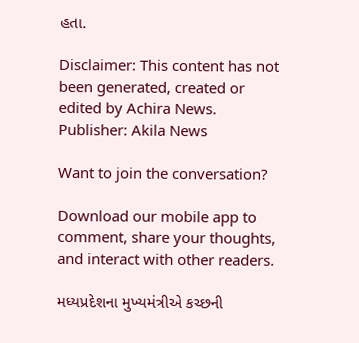હતા.

Disclaimer: This content has not been generated, created or edited by Achira News.
Publisher: Akila News

Want to join the conversation?

Download our mobile app to comment, share your thoughts, and interact with other readers.

મધ્યપ્રદેશના મુખ્યમંત્રીએ કચ્છની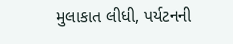મુલાકાત લીધી, પર્યટનની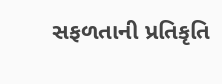સફળતાની પ્રતિકૃતિ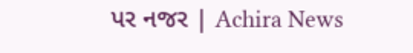પર નજર | Achira News